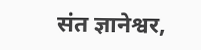संत ज्ञानेश्वर,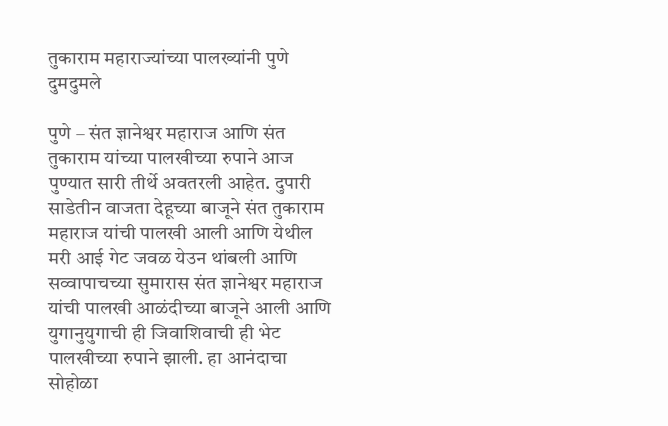तुकाराम महाराज्यांच्या पालख्यांनी पुणे दुमदुमले

पुणे – संत ज्ञानेश्वर महाराज आणि संत तुकाराम यांच्या पालखीच्या रुपाने आज पुण्यात सारी तीर्थे अवतरली आहेत. दुपारी साडेतीन वाजता देहूच्या बाजूने संत तुकाराम महाराज यांची पालखी आली आणि येथील मरी आई गेट जवळ येउन थांबली आणि सव्वापाचच्या सुमारास संत ज्ञानेश्वर महाराज यांची पालखी आळंदीच्या बाजूने आली आणि युगानुयुगाची ही जिवाशिवाची ही भेट पालखीच्या रुपाने झाली. हा आनंदाचा सोहोळा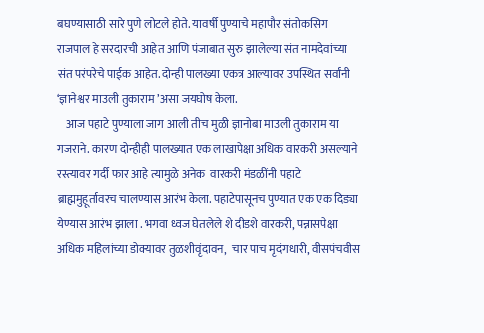बघण्यासाठी सारे पुणे लोटले होते. यावर्षी पुण्याचे महापौर संतोकसिग राजपाल हे सरदारची आहेत आणि पंजाबात सुरु झालेल्या संत नामदेवांच्या संत परंपरेचे पाईक आहेत. दोन्ही पालख्या एकत्र आल्यावर उपस्थित सर्वांनी ‘ज्ञानेश्वर माउली तुकाराम ’असा जयघोष केला.
    आज पहाटे पुण्याला जाग आली तीच मुळी ज्ञानोबा माउली तुकाराम या गजराने. कारण दोन्हीही पालख्यात एक लाखापेक्षा अधिक वारकरी असल्याने रस्त्यावर गर्दी फार आहे त्यामुळे अनेक  वारकरी मंडळींनी पहाटे ब्राह्ममुहूर्तावरच चालण्यास आरंभ केला. पहाटेपासूनच पुण्यात एक एक दिड्या येण्यास आरंभ झाला . भगवा ध्वज घेतलेले शे दीडशे वारकरी, पन्नासपेक्षा अधिक महिलांच्या डोक्यावर तुळशीवृंदावन,  चार पाच मृदंगधारी, वीसपंचवीस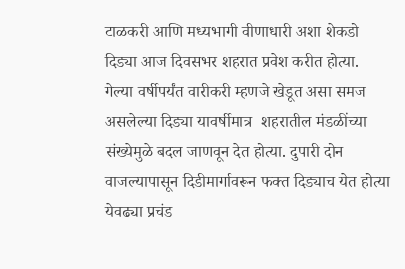टाळकरी आणि मध्यभागी वीणाधारी अशा शेकडो दिड्या आज दिवसभर शहरात प्रवेश करीत होत्या. गेल्या वर्षीपर्यंत वारीकरी म्हणजे खेडूत असा समज असलेल्या दिड्या यावर्षीमात्र  शहरातील मंडळींच्या संख्येमुळे बदल जाणवून देत होत्या. दुपारी दोन वाजल्यापासून दिडीमार्गावरून फक्त दिड्याच येत होत्या येवढ्या प्रचंड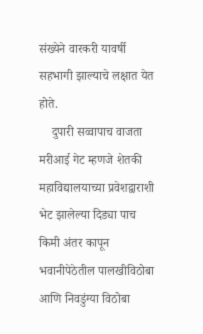संख्येने वारकरी यावर्षी सहभागी झाल्याचे लक्षात येत होते.
    दुपारी सव्वापाच वाजता मरीआई गेट म्हणजे शेतकी महाविद्यालयाच्या प्रवेशद्वाराशी भेट झालेल्या दिड्या पाच किमी अंतर कापून भवानीपेठेतील पालखीविठोबा आणि निवडुंग्या विठोबा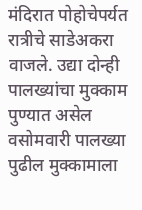मंदिरात पोहोचेपर्यत रात्रीचे साडेअकरा वाजले. उद्या दोन्ही पालख्यांचा मुक्काम पुण्यात असेल वसोमवारी पालख्या पुढील मुक्कामाला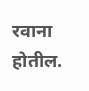रवाना होतील.